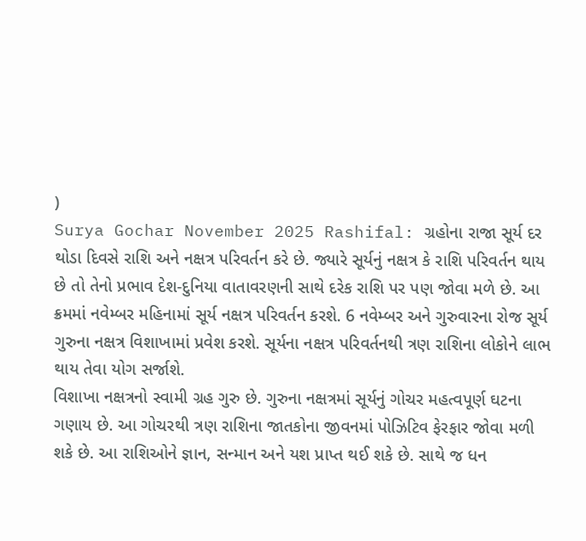)
Surya Gochar November 2025 Rashifal: ગ્રહોના રાજા સૂર્ય દર થોડા દિવસે રાશિ અને નક્ષત્ર પરિવર્તન કરે છે. જ્યારે સૂર્યનું નક્ષત્ર કે રાશિ પરિવર્તન થાય છે તો તેનો પ્રભાવ દેશ-દુનિયા વાતાવરણની સાથે દરેક રાશિ પર પણ જોવા મળે છે. આ ક્રમમાં નવેમ્બર મહિનામાં સૂર્ય નક્ષત્ર પરિવર્તન કરશે. 6 નવેમ્બર અને ગુરુવારના રોજ સૂર્ય ગુરુના નક્ષત્ર વિશાખામાં પ્રવેશ કરશે. સૂર્યના નક્ષત્ર પરિવર્તનથી ત્રણ રાશિના લોકોને લાભ થાય તેવા યોગ સર્જાશે.
વિશાખા નક્ષત્રનો સ્વામી ગ્રહ ગુરુ છે. ગુરુના નક્ષત્રમાં સૂર્યનું ગોચર મહત્વપૂર્ણ ઘટના ગણાય છે. આ ગોચરથી ત્રણ રાશિના જાતકોના જીવનમાં પોઝિટિવ ફેરફાર જોવા મળી શકે છે. આ રાશિઓને જ્ઞાન, સન્માન અને યશ પ્રાપ્ત થઈ શકે છે. સાથે જ ધન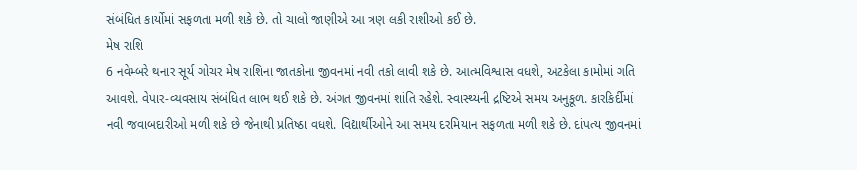સંબંધિત કાર્યોમાં સફળતા મળી શકે છે. તો ચાલો જાણીએ આ ત્રણ લકી રાશીઓ કઈ છે.
મેષ રાશિ
6 નવેમ્બરે થનાર સૂર્ય ગોચર મેષ રાશિના જાતકોના જીવનમાં નવી તકો લાવી શકે છે. આત્મવિશ્વાસ વધશે, અટકેલા કામોમાં ગતિ આવશે. વેપાર-વ્યવસાય સંબંધિત લાભ થઈ શકે છે. અંગત જીવનમાં શાંતિ રહેશે. સ્વાસ્થ્યની દ્રષ્ટિએ સમય અનુકૂળ. કારકિર્દીમાં નવી જવાબદારીઓ મળી શકે છે જેનાથી પ્રતિષ્ઠા વધશે. વિદ્યાર્થીઓને આ સમય દરમિયાન સફળતા મળી શકે છે. દાંપત્ય જીવનમાં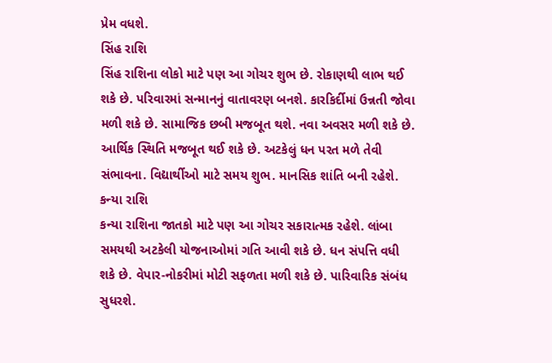પ્રેમ વધશે.
સિંહ રાશિ
સિંહ રાશિના લોકો માટે પણ આ ગોચર શુભ છે. રોકાણથી લાભ થઈ શકે છે. પરિવારમાં સન્માનનું વાતાવરણ બનશે. કારકિર્દીમાં ઉન્નતી જોવા મળી શકે છે. સામાજિક છબી મજબૂત થશે. નવા અવસર મળી શકે છે. આર્થિક સ્થિતિ મજબૂત થઈ શકે છે. અટકેલું ધન પરત મળે તેવી સંભાવના. વિદ્યાર્થીઓ માટે સમય શુભ. માનસિક શાંતિ બની રહેશે.
કન્યા રાશિ
કન્યા રાશિના જાતકો માટે પણ આ ગોચર સકારાત્મક રહેશે. લાંબા સમયથી અટકેલી યોજનાઓમાં ગતિ આવી શકે છે. ધન સંપત્તિ વધી શકે છે. વેપાર-નોકરીમાં મોટી સફળતા મળી શકે છે. પારિવારિક સંબંધ સુધરશે.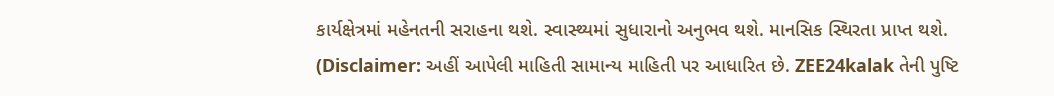કાર્યક્ષેત્રમાં મહેનતની સરાહના થશે. સ્વાસ્થ્યમાં સુધારાનો અનુભવ થશે. માનસિક સ્થિરતા પ્રાપ્ત થશે.
(Disclaimer: અહીં આપેલી માહિતી સામાન્ય માહિતી પર આધારિત છે. ZEE24kalak તેની પુષ્ટિ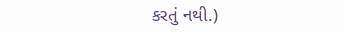કરતું નથી.)